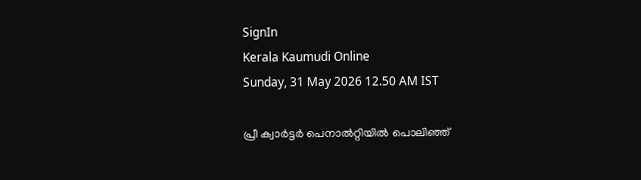SignIn
Kerala Kaumudi Online
Sunday, 31 May 2026 12.50 AM IST

പ്രീ ക്വാർട്ടർ പെനാൽറ്റിയിൽ പൊലിഞ്ഞ്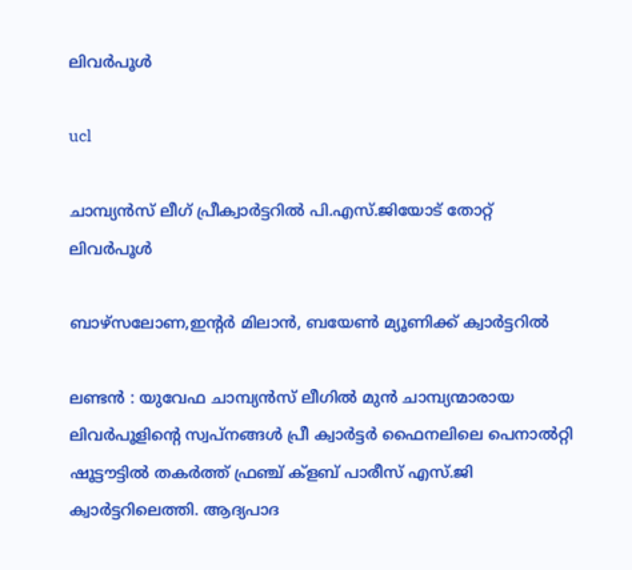ലിവർപൂൾ

ucl

ചാമ്പ്യൻസ് ലീഗ് പ്രീക്വാർട്ടറിൽ പി.എസ്.ജിയോട് തോറ്റ് ലിവർപൂൾ

ബാഴ്സലോണ,ഇന്റർ മിലാൻ, ബയേൺ മ്യൂണിക്ക് ക്വാർട്ടറിൽ

ലണ്ടൻ : യുവേഫ ചാമ്പ്യൻസ് ലീഗിൽ മുൻ ചാമ്പ്യന്മാരായ ലിവർപൂളിന്റെ സ്വപ്നങ്ങൾ പ്രീ ക്വാർട്ടർ ഫൈനലിലെ പെനാൽറ്റി ഷൂട്ടൗട്ടിൽ തകർത്ത് ഫ്രഞ്ച് ക്ളബ് പാരീസ് എസ്.ജി ക്വാർട്ടറിലെത്തി. ആദ്യപാദ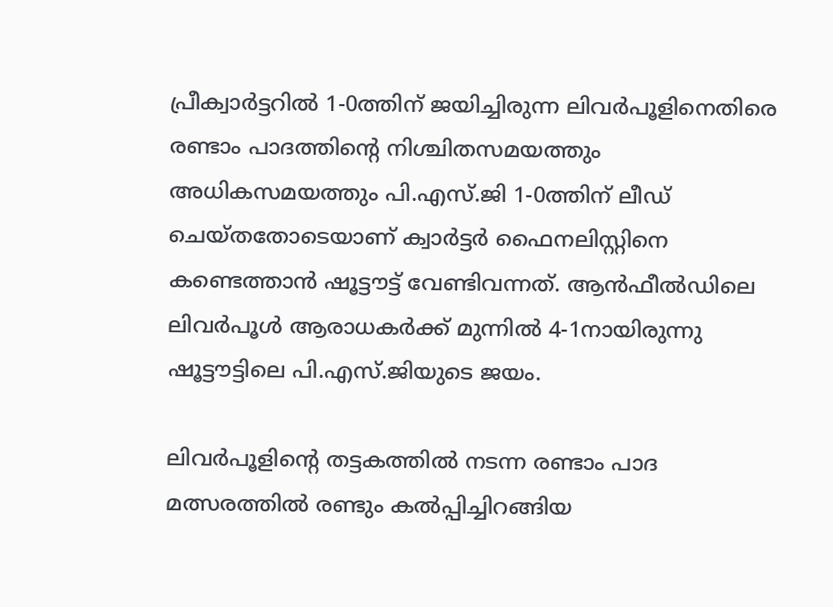പ്രീക്വാർട്ടറിൽ 1-0ത്തിന് ജയിച്ചിരുന്ന ലിവർപൂളിനെതിരെ രണ്ടാം പാദത്തിന്റെ നിശ്ചിതസമയത്തും അധികസമയത്തും പി.എസ്.ജി 1-0ത്തിന് ലീഡ് ചെയ്തതോടെയാണ് ക്വാർട്ടർ ഫൈനലിസ്റ്റിനെ കണ്ടെത്താൻ ഷൂട്ടൗട്ട് വേണ്ടിവന്നത്. ആൻഫീൽഡിലെ ലിവർപൂൾ ആരാധകർക്ക് മുന്നിൽ 4-1നായിരുന്നു ഷൂട്ടൗട്ടിലെ പി.എസ്.ജിയുടെ ജയം.

ലിവർപൂളിന്റെ തട്ടകത്തിൽ നടന്ന രണ്ടാം പാദ മത്സരത്തിൽ രണ്ടും കൽപ്പിച്ചിറങ്ങിയ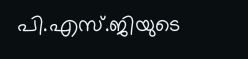പി.എസ്.ജിയുടെ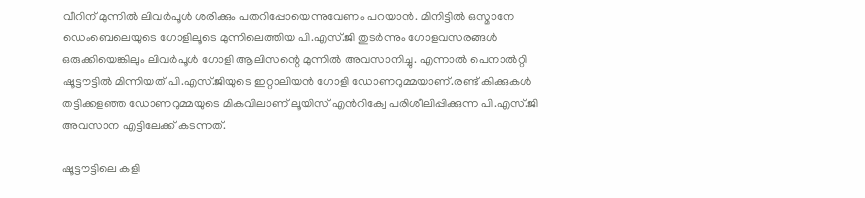വീറിന് മുന്നിൽ ലിവർപൂൾ ശരിക്കും പതറിപ്പോയെന്നുവേണം പറയാൻ. മിനിട്ടിൽ ഒസ്മാനേ ഡെംബെലെയുടെ ഗോളിലൂടെ മുന്നിലെത്തിയ പി.എസ്.ജി തുടർന്നും ഗോളവസരങ്ങൾ ഒരുക്കിയെങ്കിലും ലിവർപൂൾ ഗോളി ആലിസന്റെ മുന്നിൽ അവസാനിച്ചു. എന്നാൽ പെനാൽറ്റി ഷൂട്ടൗട്ടിൽ മിന്നിയത് പി.എസ്.ജിയുടെ ഇറ്റാലിയൻ ഗോളി ഡോണറുമ്മയാണ്.രണ്ട് കിക്കുകൾ തട്ടിക്കളഞ്ഞ ഡോണറുമ്മയുടെ മികവിലാണ് ലൂയിസ് എൻറിക്വേ പരിശീലിപ്പിക്കുന്ന പി.എസ്.ജി അവസാന എട്ടിലേക്ക് കടന്നത്.

ഷൂട്ടൗട്ടിലെ കളി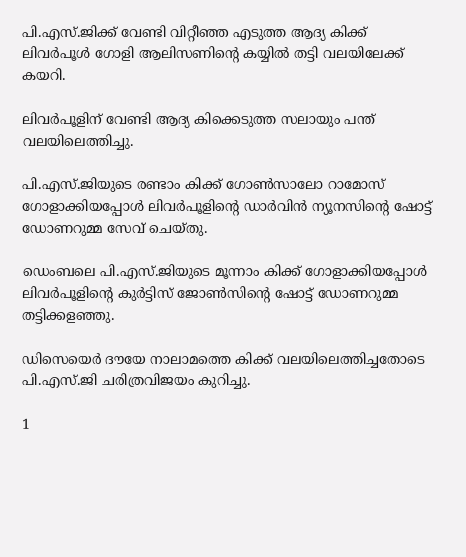പി.എസ്.ജിക്ക് വേണ്ടി വിറ്റീഞ്ഞ എടുത്ത ആദ്യ കിക്ക് ലിവർപൂൾ ഗോളി ആലിസണിന്റെ കയ്യിൽ തട്ടി വലയിലേക്ക് കയറി.

ലിവർപൂളിന് വേണ്ടി ആദ്യ കിക്കെടുത്ത സലായും പന്ത് വലയിലെത്തിച്ചു.

പി.എസ്.ജിയുടെ രണ്ടാം കിക്ക് ഗോൺസാലോ റാമോസ് ഗോളാക്കിയപ്പോൾ ലിവർപൂളിന്റെ ഡാർവിൻ ന്യൂനസിന്റെ ഷോട്ട് ഡോണറുമ്മ സേവ് ചെയ്തു.

ഡെംബലെ പി.എസ്.ജിയുടെ മൂന്നാം കിക്ക് ഗോളാക്കിയപ്പോൾ ലിവർപൂളിന്റെ കുർട്ടിസ് ജോൺസിന്റെ ഷോട്ട് ഡോണറുമ്മ തട്ടിക്കളഞ്ഞു.

ഡിസെയെർ ദൗയേ നാലാമത്തെ കിക്ക് വലയിലെത്തിച്ചതോടെ പി.എസ്.ജി ചരിത്രവിജയം കുറിച്ചു.

1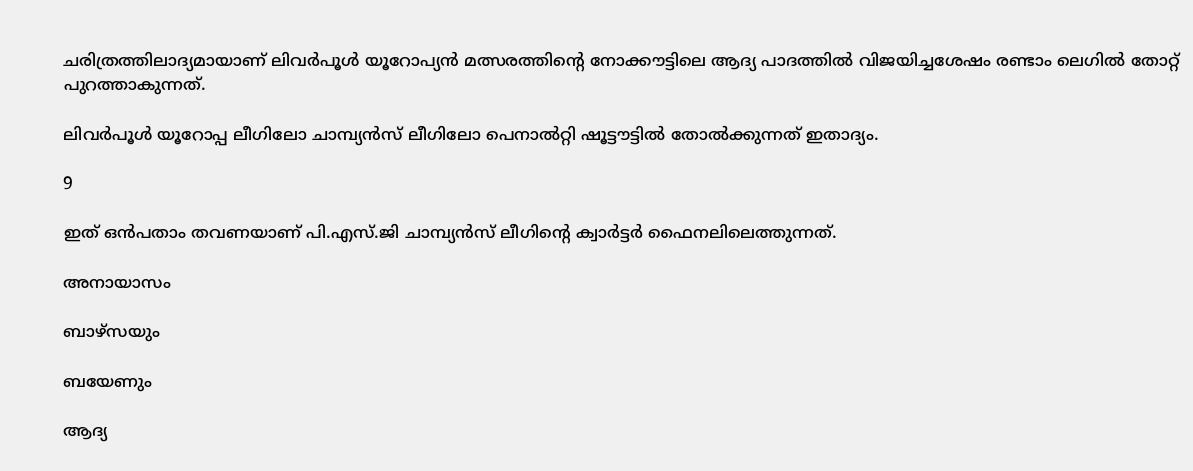ചരിത്രത്തിലാദ്യമായാണ് ലിവർപൂൾ യൂറോപ്യൻ മത്സരത്തിന്റെ നോക്കൗട്ടിലെ ആദ്യ പാദത്തിൽ വിജയിച്ചശേഷം രണ്ടാം ലെഗിൽ തോറ്റ് പുറത്താകുന്നത്.

ലിവർപൂൾ യൂറോപ്പ ലീഗിലോ ചാമ്പ്യൻസ് ലീഗിലോ പെനാൽറ്റി ഷൂട്ടൗട്ടിൽ തോൽക്കുന്നത് ഇതാദ്യം.

9

ഇത് ഒൻപതാം തവണയാണ് പി.എസ്.ജി ചാമ്പ്യൻസ് ലീഗിന്റെ ക്വാർട്ടർ ഫൈനലിലെത്തുന്നത്.

അനായാസം

ബാഴ്സയും

ബയേണും

ആദ്യ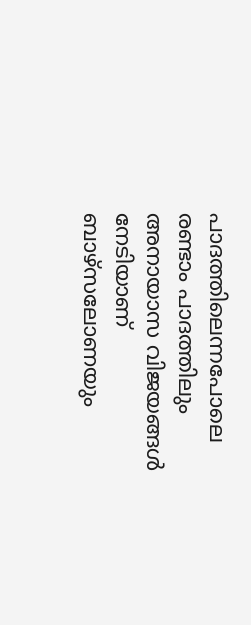പാദത്തിലെന്നപോലെ രണ്ടാം പാദത്തിലും അനായാസ വിജയങ്ങൾ നേടിയാണ് ബാഴ്സലോണയും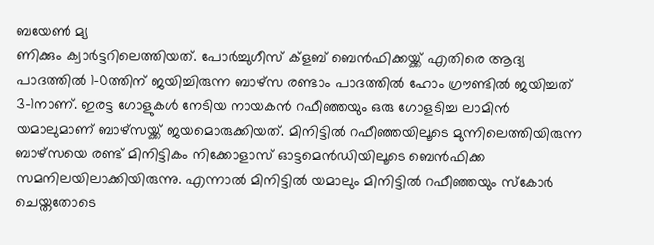ബയേൺ മ്യ
ണിക്കും ക്വാർട്ടറിലെത്തിയത്. പോർച്ചുഗീസ് ക്ളബ് ബെൻഫിക്കയ്ക്ക് എതിരെ ആദ്യ പാദത്തിൽ 1-0ത്തിന് ജയിച്ചിരുന്ന ബാഴ്സ രണ്ടാം പാദത്തിൽ ഹോം ഗ്രൗണ്ടിൽ ജയിച്ചത് 3-1നാണ്. ഇരട്ട ഗോളുകൾ നേടിയ നായകൻ റഫീഞ്ഞയും ഒരു ഗോളടിച്ച ലാമിൻ യമാലുമാണ് ബാഴ്സയ്ക്ക് ജയമൊരുക്കിയത്. മിനിട്ടിൽ റഫീഞ്ഞയിലൂടെ മുന്നിലെത്തിയിരുന്ന ബാഴ്സയെ രണ്ട് മിനിട്ടികം നിക്കോളാസ് ഓട്ടമെൻഡിയിലൂടെ ബെൻഫിക്ക സമനിലയിലാക്കിയിരുന്നു. എന്നാൽ മിനിട്ടിൽ യമാലും മിനിട്ടിൽ റഫീഞ്ഞയും സ്കോർ ചെയ്തതോടെ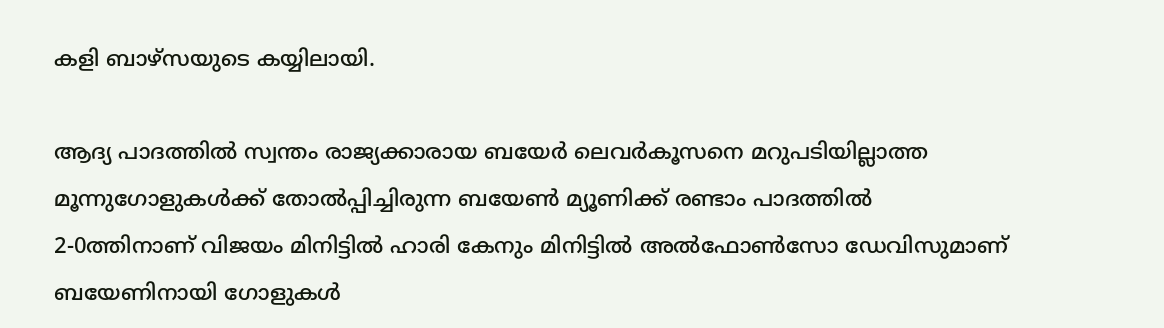കളി ബാഴ്സയുടെ കയ്യിലായി.

ആദ്യ പാദത്തിൽ സ്വന്തം രാജ്യക്കാരായ ബയേർ ലെവർകൂസനെ മറുപടിയില്ലാത്ത മൂന്നുഗോളുകൾക്ക് തോൽപ്പിച്ചിരുന്ന ബയേൺ മ്യൂണിക്ക് രണ്ടാം പാദത്തിൽ 2-0ത്തിനാണ് വിജയം മിനിട്ടിൽ ഹാരി കേനും മിനിട്ടിൽ അൽഫോൺസോ ഡേവിസുമാണ് ബയേണിനായി ഗോളുകൾ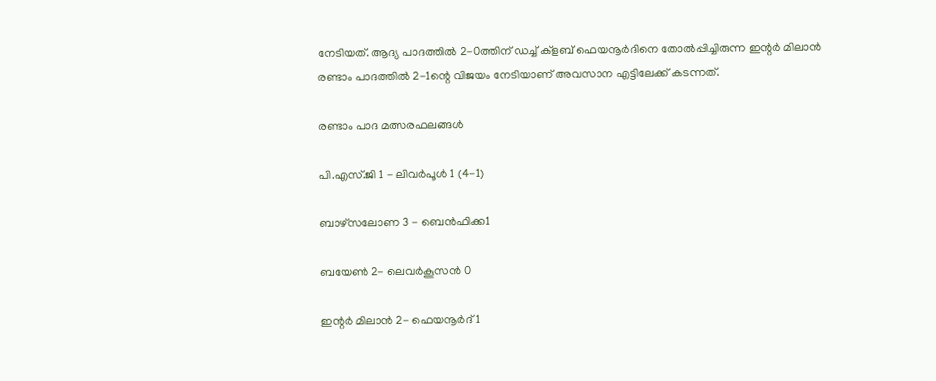നേടിയത്. ആദ്യ പാദത്തിൽ 2-0ത്തിന് ഡച്ച് ക്ളബ് ഫെയനൂർദിനെ തോൽപ്പിച്ചിരുന്ന ഇന്റർ മിലാൻ രണ്ടാം പാദത്തിൽ 2-1ന്റെ വിജയം നേടിയാണ് അവസാന എട്ടിലേക്ക് കടന്നത്.

രണ്ടാം പാദ മത്സരഫലങ്ങൾ

പി.എസ്.ജി 1 - ലിവർപൂൾ 1 (4-1)

ബാഴ്സലോണ 3 - ബെൻഫിക്ക1

ബയേൺ 2- ലെവർകൂസൻ 0

ഇന്റർ മിലാൻ 2- ഫെയനൂർദ് 1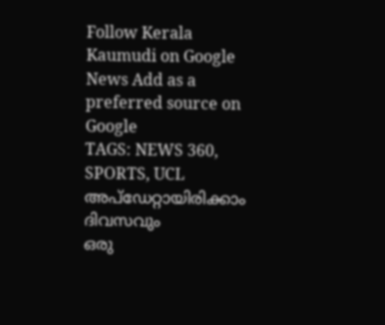Follow Kerala Kaumudi on Google News Add as a preferred source on Google
TAGS: NEWS 360, SPORTS, UCL
അപ്ഡേറ്റായിരിക്കാം ദിവസവും
ഒരു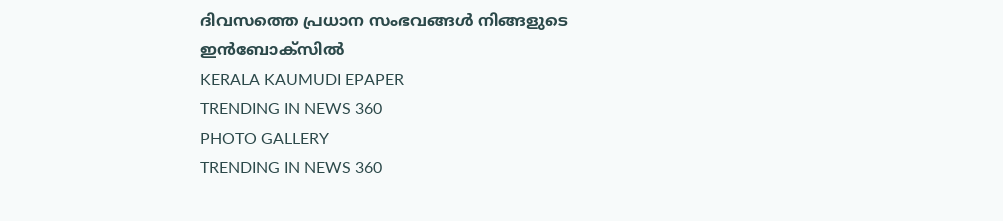ദിവസത്തെ പ്രധാന സംഭവങ്ങൾ നിങ്ങളുടെ ഇൻബോക്സിൽ
KERALA KAUMUDI EPAPER
TRENDING IN NEWS 360
PHOTO GALLERY
TRENDING IN NEWS 360